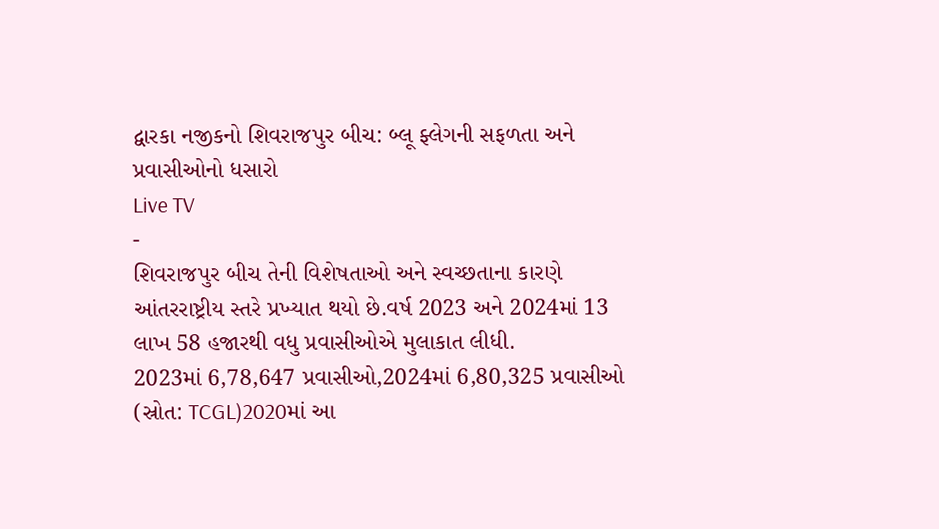દ્વારકા નજીકનો શિવરાજપુર બીચ: બ્લૂ ફ્લેગની સફળતા અને પ્રવાસીઓનો ધસારો
Live TV
-
શિવરાજપુર બીચ તેની વિશેષતાઓ અને સ્વચ્છતાના કારણે આંતરરાષ્ટ્રીય સ્તરે પ્રખ્યાત થયો છે.વર્ષ 2023 અને 2024માં 13 લાખ 58 હજારથી વધુ પ્રવાસીઓએ મુલાકાત લીધી.
2023માં 6,78,647 પ્રવાસીઓ,2024માં 6,80,325 પ્રવાસીઓ (સ્રોત: TCGL)2020માં આ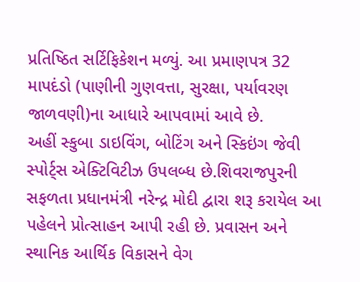પ્રતિષ્ઠિત સર્ટિફિકેશન મળ્યું. આ પ્રમાણપત્ર 32 માપદંડો (પાણીની ગુણવત્તા, સુરક્ષા, પર્યાવરણ જાળવણી)ના આધારે આપવામાં આવે છે.
અહીં સ્કુબા ડાઇવિંગ, બોટિંગ અને સ્કિઇંગ જેવી સ્પોર્ટ્સ એક્ટિવિટીઝ ઉપલબ્ધ છે.શિવરાજપુરની સફળતા પ્રધાનમંત્રી નરેન્દ્ર મોદી દ્વારા શરૂ કરાયેલ આ પહેલને પ્રોત્સાહન આપી રહી છે. પ્રવાસન અને સ્થાનિક આર્થિક વિકાસને વેગ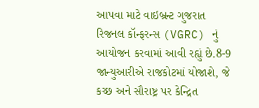આપવા માટે વાઇબ્રન્ટ ગુજરાત રિજનલ કૉન્ફરન્સ (VGRC) નું આયોજન કરવામાં આવી રહ્યું છે.8-9 જાન્યુઆરીએ રાજકોટમાં યોજાશે, જે કચ્છ અને સૌરાષ્ટ્ર પર કેન્દ્રિત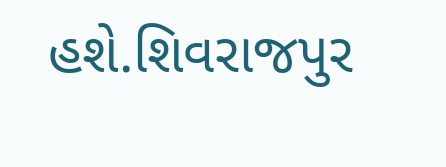હશે.શિવરાજપુર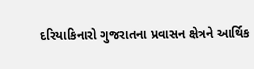દરિયાકિનારો ગુજરાતના પ્રવાસન ક્ષેત્રને આર્થિક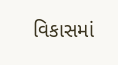વિકાસમાં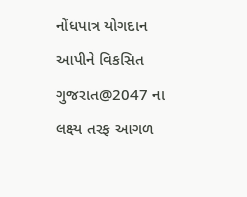નોંધપાત્ર યોગદાન આપીને વિકસિત ગુજરાત@2047 ના લક્ષ્ય તરફ આગળ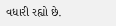વધારી રહ્યો છે.